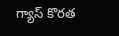గ్యాస్‌ కొరత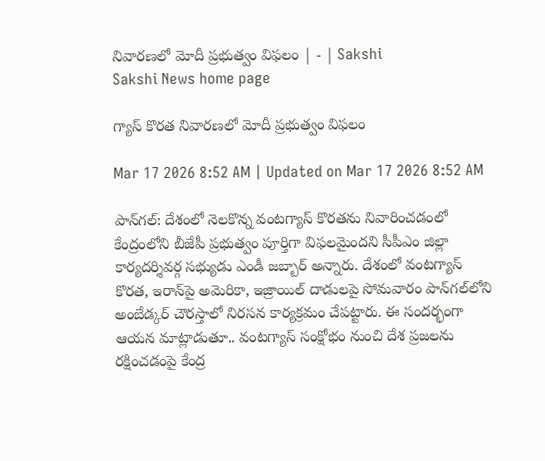నివారణలో మోదీ ప్రభుత్వం విఫలం | - | Sakshi
Sakshi News home page

గ్యాస్‌ కొరత నివారణలో మోదీ ప్రభుత్వం విఫలం

Mar 17 2026 8:52 AM | Updated on Mar 17 2026 8:52 AM

పాన్‌గల్‌: దేశంలో నెలకొన్న వంటగ్యాస్‌ కొరతను నివారించడంలో కేంద్రంలోని బీజేపీ ప్రభుత్వం పూర్తిగా విఫలమైందని సీపీఎం జిల్లా కార్యదర్శివర్గ సభ్యుడు ఎండీ జబ్బార్‌ అన్నారు. దేశంలో వంటగ్యాస్‌ కొరత, ఇరాన్‌పై అమెరికా, ఇజ్రాయిల్‌ దాడులపై సోమవారం పాన్‌గల్‌లోని అంబేడ్కర్‌ చౌరస్తాలో నిరసన కార్యక్రమం చేపట్టారు. ఈ సందర్భంగా ఆయన మాట్లాడుతూ.. వంటగ్యాస్‌ సంక్షోభం నుంచి దేశ ప్రజలను రక్షించడంపై కేంద్ర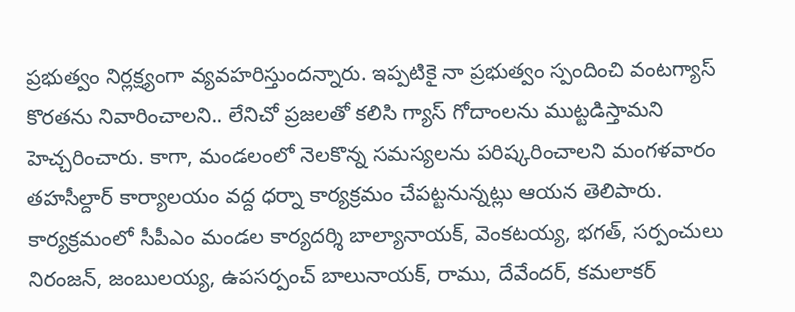ప్రభుత్వం నిర్లక్ష్యంగా వ్యవహరిస్తుందన్నారు. ఇప్పటికై నా ప్రభుత్వం స్పందించి వంటగ్యాస్‌ కొరతను నివారించాలని.. లేనిచో ప్రజలతో కలిసి గ్యాస్‌ గోదాంలను ముట్టడిస్తామని హెచ్చరించారు. కాగా, మండలంలో నెలకొన్న సమస్యలను పరిష్కరించాలని మంగళవారం తహసీల్దార్‌ కార్యాలయం వద్ద ధర్నా కార్యక్రమం చేపట్టనున్నట్లు ఆయన తెలిపారు. కార్యక్రమంలో సీపీఎం మండల కార్యదర్శి బాల్యానాయక్‌, వెంకటయ్య, భగత్‌, సర్పంచులు నిరంజన్‌, జంబులయ్య, ఉపసర్పంచ్‌ బాలునాయక్‌, రాము, దేవేందర్‌, కమలాకర్‌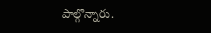పాల్గొన్నారు.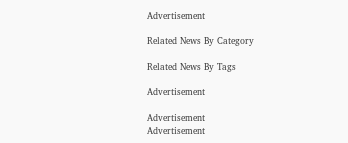Advertisement

Related News By Category

Related News By Tags

Advertisement

Advertisement
Advertisement